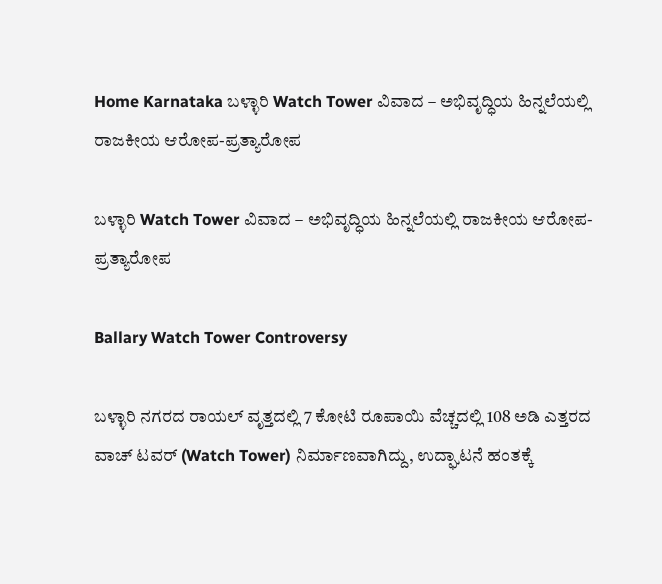Home Karnataka ಬಳ್ಳಾರಿ Watch Tower ವಿವಾದ – ಅಭಿವೃದ್ಧಿಯ ಹಿನ್ನಲೆಯಲ್ಲಿ ರಾಜಕೀಯ ಆರೋಪ-ಪ್ರತ್ಯಾರೋಪ

ಬಳ್ಳಾರಿ Watch Tower ವಿವಾದ – ಅಭಿವೃದ್ಧಿಯ ಹಿನ್ನಲೆಯಲ್ಲಿ ರಾಜಕೀಯ ಆರೋಪ-ಪ್ರತ್ಯಾರೋಪ

Ballary Watch Tower Controversy

ಬಳ್ಳಾರಿ ನಗರದ ರಾಯಲ್ ವೃತ್ತದಲ್ಲಿ 7 ಕೋಟಿ ರೂಪಾಯಿ ವೆಚ್ಚದಲ್ಲಿ 108 ಅಡಿ ಎತ್ತರದ ವಾಚ್ ಟವರ್ (Watch Tower) ನಿರ್ಮಾಣವಾಗಿದ್ದು, ಉದ್ಘಾಟನೆ ಹಂತಕ್ಕೆ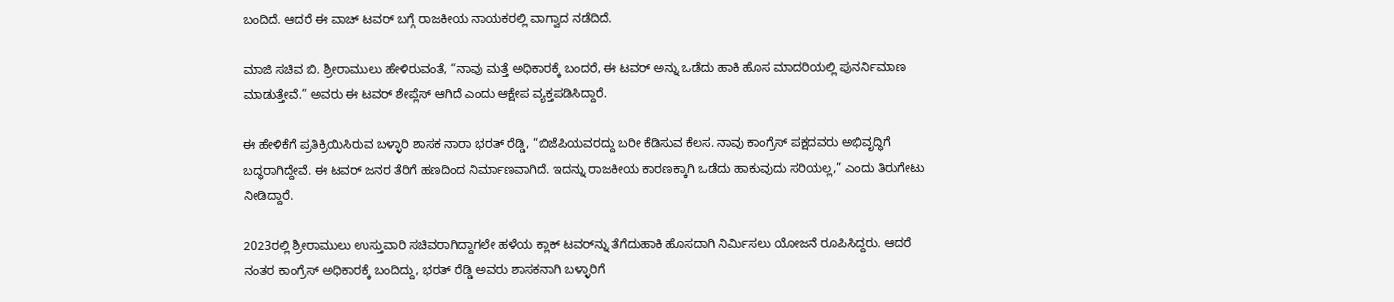ಬಂದಿದೆ. ಆದರೆ ಈ ವಾಚ್ ಟವರ್ ಬಗ್ಗೆ ರಾಜಕೀಯ ನಾಯಕರಲ್ಲಿ ವಾಗ್ವಾದ ನಡೆದಿದೆ.

ಮಾಜಿ ಸಚಿವ ಬಿ. ಶ್ರೀರಾಮುಲು ಹೇಳಿರುವಂತೆ, “ನಾವು ಮತ್ತೆ ಅಧಿಕಾರಕ್ಕೆ ಬಂದರೆ, ಈ ಟವರ್ ಅನ್ನು ಒಡೆದು ಹಾಕಿ ಹೊಸ ಮಾದರಿಯಲ್ಲಿ ಪುನರ್ನಿಮಾಣ ಮಾಡುತ್ತೇವೆ.” ಅವರು ಈ ಟವರ್ ಶೇಪ್ಲೆಸ್ ಆಗಿದೆ ಎಂದು ಆಕ್ಷೇಪ ವ್ಯಕ್ತಪಡಿಸಿದ್ದಾರೆ.

ಈ ಹೇಳಿಕೆಗೆ ಪ್ರತಿಕ್ರಿಯಿಸಿರುವ ಬಳ್ಳಾರಿ ಶಾಸಕ ನಾರಾ ಭರತ್ ರೆಡ್ಡಿ, “ಬಿಜೆಪಿಯವರದ್ದು ಬರೀ ಕೆಡಿಸುವ ಕೆಲಸ. ನಾವು ಕಾಂಗ್ರೆಸ್ ಪಕ್ಷದವರು ಅಭಿವೃದ್ಧಿಗೆ ಬದ್ಧರಾಗಿದ್ದೇವೆ. ಈ ಟವರ್ ಜನರ ತೆರಿಗೆ ಹಣದಿಂದ ನಿರ್ಮಾಣವಾಗಿದೆ. ಇದನ್ನು ರಾಜಕೀಯ ಕಾರಣಕ್ಕಾಗಿ ಒಡೆದು ಹಾಕುವುದು ಸರಿಯಲ್ಲ,” ಎಂದು ತಿರುಗೇಟು ನೀಡಿದ್ದಾರೆ.

2023ರಲ್ಲಿ ಶ್ರೀರಾಮುಲು ಉಸ್ತುವಾರಿ ಸಚಿವರಾಗಿದ್ದಾಗಲೇ ಹಳೆಯ ಕ್ಲಾಕ್ ಟವರ್‌ನ್ನು ತೆಗೆದುಹಾಕಿ ಹೊಸದಾಗಿ ನಿರ್ಮಿಸಲು ಯೋಜನೆ ರೂಪಿಸಿದ್ದರು. ಆದರೆ ನಂತರ ಕಾಂಗ್ರೆಸ್ ಅಧಿಕಾರಕ್ಕೆ ಬಂದಿದ್ದು, ಭರತ್ ರೆಡ್ಡಿ ಅವರು ಶಾಸಕನಾಗಿ ಬಳ್ಳಾರಿಗೆ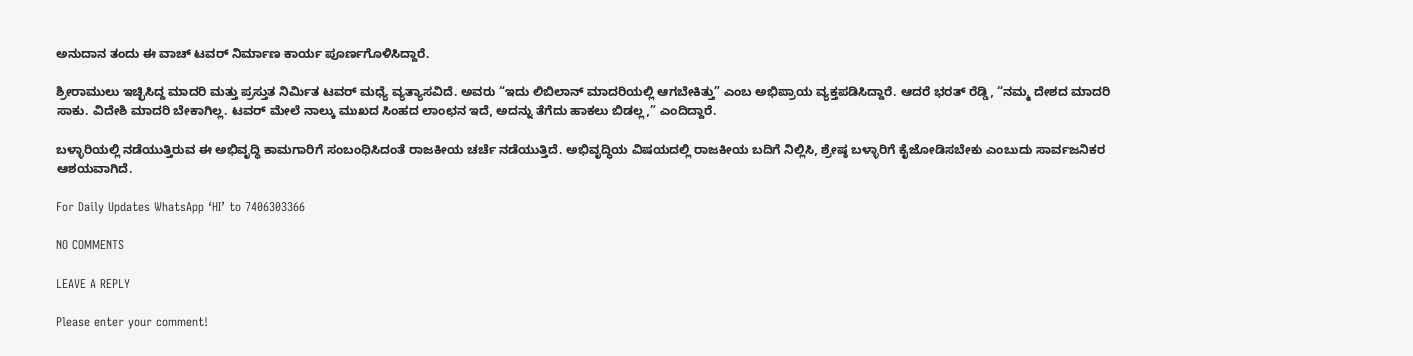ಅನುದಾನ ತಂದು ಈ ವಾಚ್ ಟವರ್ ನಿರ್ಮಾಣ ಕಾರ್ಯ ಪೂರ್ಣಗೊಳಿಸಿದ್ದಾರೆ.

ಶ್ರೀರಾಮುಲು ಇಚ್ಛಿಸಿದ್ದ ಮಾದರಿ ಮತ್ತು ಪ್ರಸ್ತುತ ನಿರ್ಮಿತ ಟವರ್ ಮಧ್ಯೆ ವ್ಯತ್ಯಾಸವಿದೆ. ಅವರು “ಇದು ಲಿಬಿಲಾನ್ ಮಾದರಿಯಲ್ಲಿ ಆಗಬೇಕಿತ್ತು” ಎಂಬ ಅಭಿಪ್ರಾಯ ವ್ಯಕ್ತಪಡಿಸಿದ್ದಾರೆ. ಆದರೆ ಭರತ್ ರೆಡ್ಡಿ, “ನಮ್ಮ ದೇಶದ ಮಾದರಿ ಸಾಕು. ವಿದೇಶಿ ಮಾದರಿ ಬೇಕಾಗಿಲ್ಲ. ಟವರ್ ಮೇಲೆ ನಾಲ್ಕು ಮುಖದ ಸಿಂಹದ ಲಾಂಛನ ಇದೆ, ಅದನ್ನು ತೆಗೆದು ಹಾಕಲು ಬಿಡಲ್ಲ,” ಎಂದಿದ್ದಾರೆ.

ಬಳ್ಳಾರಿಯಲ್ಲಿ ನಡೆಯುತ್ತಿರುವ ಈ ಅಭಿವೃದ್ಧಿ ಕಾಮಗಾರಿಗೆ ಸಂಬಂಧಿಸಿದಂತೆ ರಾಜಕೀಯ ಚರ್ಚೆ ನಡೆಯುತ್ತಿದೆ. ಅಭಿವೃದ್ಧಿಯ ವಿಷಯದಲ್ಲಿ ರಾಜಕೀಯ ಬದಿಗೆ ನಿಲ್ಲಿಸಿ, ಶ್ರೇಷ್ಠ ಬಳ್ಳಾರಿಗೆ ಕೈಜೋಡಿಸಬೇಕು ಎಂಬುದು ಸಾರ್ವಜನಿಕರ ಆಶಯವಾಗಿದೆ.

For Daily Updates WhatsApp ‘HI’ to 7406303366

NO COMMENTS

LEAVE A REPLY

Please enter your comment!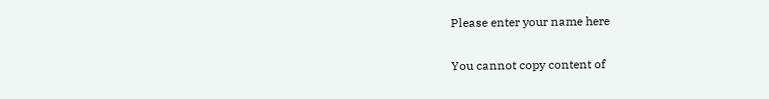Please enter your name here

You cannot copy content of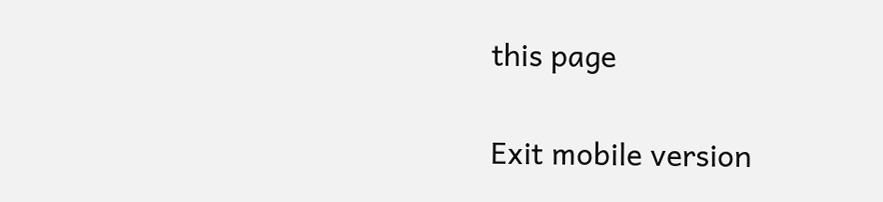this page

Exit mobile version